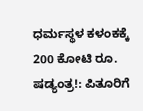ಧರ್ಮಸ್ಥಳ ಕಳಂಕಕ್ಕೆ 200 ಕೋಟಿ ರೂ. ಷಡ್ಯಂತ್ರ!: ಪಿತೂರಿಗೆ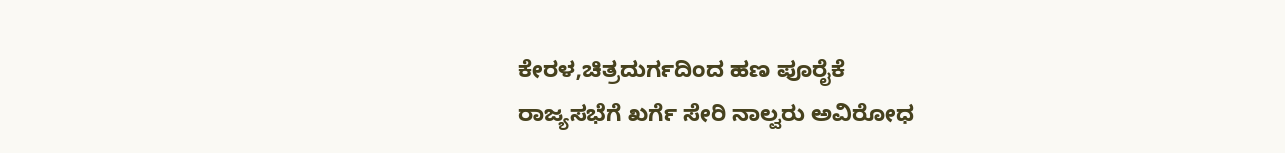ಕೇರಳ,ಚಿತ್ರದುರ್ಗದಿಂದ ಹಣ ಪೂರೈಕೆ
ರಾಜ್ಯಸಭೆಗೆ ಖರ್ಗೆ ಸೇರಿ ನಾಲ್ವರು ಅವಿರೋಧ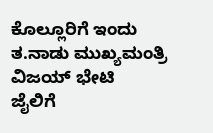ಕೊಲ್ಲೂರಿಗೆ ಇಂದು ತ.ನಾಡು ಮುಖ್ಯಮಂತ್ರಿ ವಿಜಯ್ ಭೇಟಿ
ಜೈಲಿಗೆ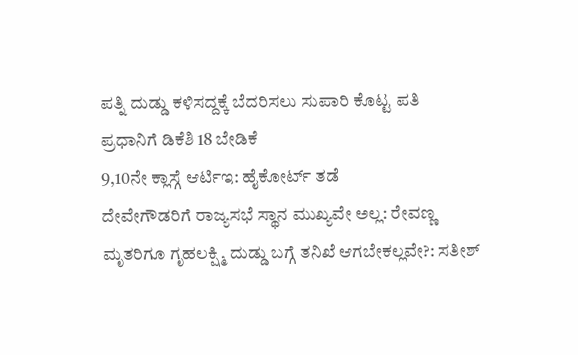ಪತ್ನಿ ದುಡ್ಡು ಕಳಿಸದ್ದಕ್ಕೆ ಬೆದರಿಸಲು ಸುಪಾರಿ ಕೊಟ್ಟ ಪತಿ
ಪ್ರಧಾನಿಗೆ ಡಿಕೆಶಿ 18 ಬೇಡಿಕೆ
9,10ನೇ ಕ್ಲಾಸ್ಗೆ ಆರ್ಟಿಇ: ಹೈಕೋರ್ಟ್ ತಡೆ
ದೇವೇಗೌಡರಿಗೆ ರಾಜ್ಯಸಭೆ ಸ್ಥಾನ ಮುಖ್ಯವೇ ಅಲ್ಲ: ರೇವಣ್ಣ
ಮೃತರಿಗೂ ಗೃಹಲಕ್ಷ್ಮಿ ದುಡ್ಡು ಬಗ್ಗೆ ತನಿಖೆ ಆಗಬೇಕಲ್ಲವೇ?: ಸತೀಶ್